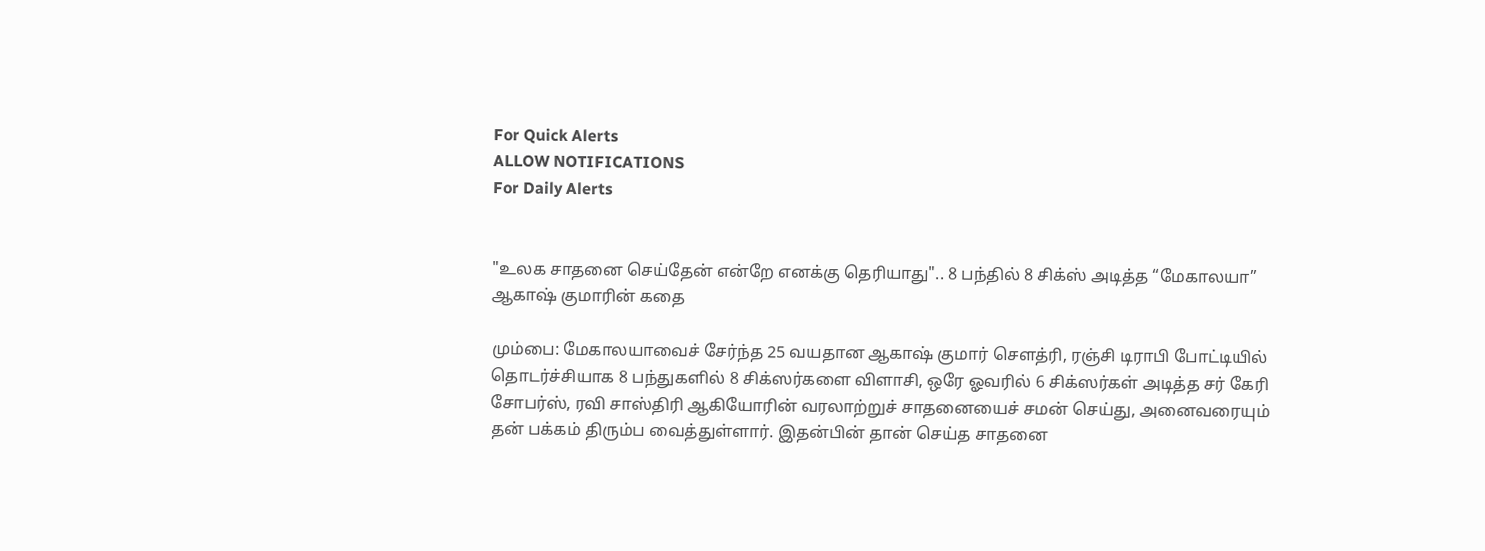For Quick Alerts
ALLOW NOTIFICATIONS
For Daily Alerts


"உலக சாதனை செய்தேன் என்றே எனக்கு தெரியாது".. 8 பந்தில் 8 சிக்ஸ் அடித்த “மேகாலயா” ஆகாஷ் குமாரின் கதை

மும்பை: மேகாலயாவைச் சேர்ந்த 25 வயதான ஆகாஷ் குமார் சௌத்ரி, ரஞ்சி டிராபி போட்டியில் தொடர்ச்சியாக 8 பந்துகளில் 8 சிக்ஸர்களை விளாசி, ஒரே ஓவரில் 6 சிக்ஸர்கள் அடித்த சர் கேரி சோபர்ஸ், ரவி சாஸ்திரி ஆகியோரின் வரலாற்றுச் சாதனையைச் சமன் செய்து, அனைவரையும் தன் பக்கம் திரும்ப வைத்துள்ளார். இதன்பின் தான் செய்த சாதனை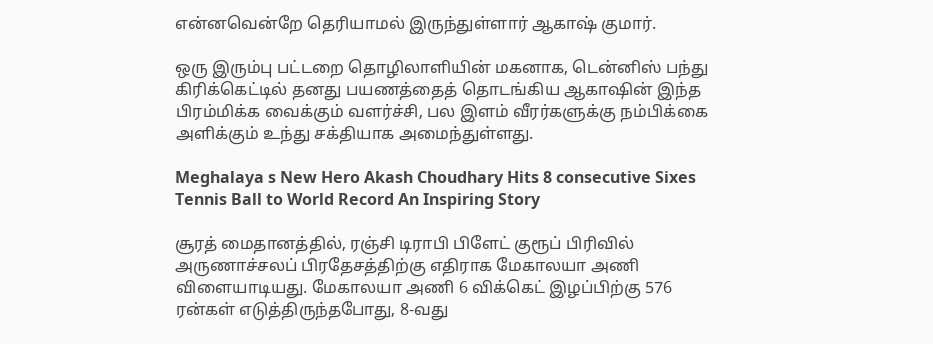என்னவென்றே தெரியாமல் இருந்துள்ளார் ஆகாஷ் குமார்.

ஒரு இரும்பு பட்டறை தொழிலாளியின் மகனாக, டென்னிஸ் பந்து கிரிக்கெட்டில் தனது பயணத்தைத் தொடங்கிய ஆகாஷின் இந்த பிரம்மிக்க வைக்கும் வளர்ச்சி, பல இளம் வீரர்களுக்கு நம்பிக்கை அளிக்கும் உந்து சக்தியாக அமைந்துள்ளது.

Meghalaya s New Hero Akash Choudhary Hits 8 consecutive Sixes Tennis Ball to World Record An Inspiring Story

சூரத் மைதானத்தில், ரஞ்சி டிராபி பிளேட் குரூப் பிரிவில் அருணாச்சலப் பிரதேசத்திற்கு எதிராக மேகாலயா அணி விளையாடியது. மேகாலயா அணி 6 விக்கெட் இழப்பிற்கு 576 ரன்கள் எடுத்திருந்தபோது, 8-வது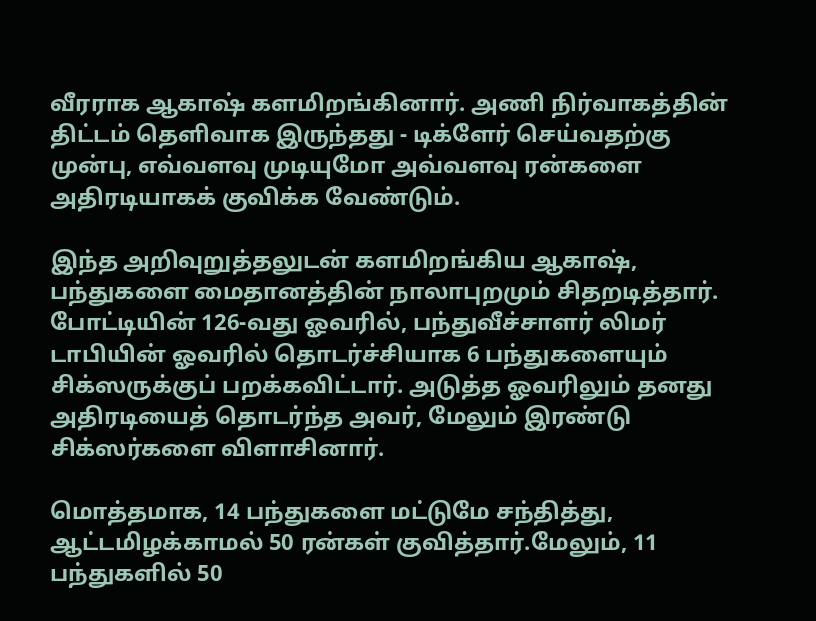வீரராக ஆகாஷ் களமிறங்கினார். அணி நிர்வாகத்தின் திட்டம் தெளிவாக இருந்தது - டிக்ளேர் செய்வதற்கு முன்பு, எவ்வளவு முடியுமோ அவ்வளவு ரன்களை அதிரடியாகக் குவிக்க வேண்டும்.

இந்த அறிவுறுத்தலுடன் களமிறங்கிய ஆகாஷ், பந்துகளை மைதானத்தின் நாலாபுறமும் சிதறடித்தார். போட்டியின் 126-வது ஓவரில், பந்துவீச்சாளர் லிமர் டாபியின் ஓவரில் தொடர்ச்சியாக 6 பந்துகளையும் சிக்ஸருக்குப் பறக்கவிட்டார். அடுத்த ஓவரிலும் தனது அதிரடியைத் தொடர்ந்த அவர், மேலும் இரண்டு சிக்ஸர்களை விளாசினார்.

மொத்தமாக, 14 பந்துகளை மட்டுமே சந்தித்து, ஆட்டமிழக்காமல் 50 ரன்கள் குவித்தார்.மேலும், 11 பந்துகளில் 50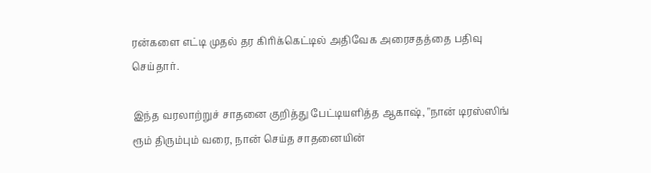ரன்களை எட்டி முதல் தர கிரிக்கெட்டில் அதிவேக அரைசதத்தை பதிவு செய்தார்.

இந்த வரலாற்றுச் சாதனை குறித்து பேட்டியளித்த ஆகாஷ், "நான் டிரஸ்ஸிங் ரூம் திரும்பும் வரை, நான் செய்த சாதனையின்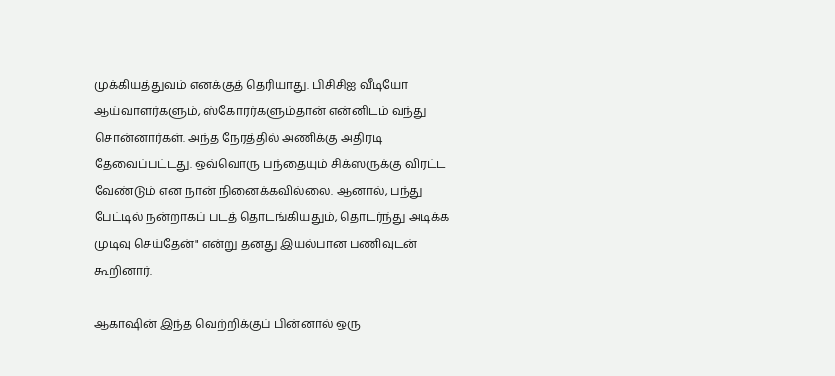முக்கியத்துவம் எனக்குத் தெரியாது. பிசிசிஐ வீடியோ ஆய்வாளர்களும், ஸ்கோரர்களும்தான் என்னிடம் வந்து சொன்னார்கள். அந்த நேரத்தில் அணிக்கு அதிரடி தேவைப்பட்டது. ஒவ்வொரு பந்தையும் சிக்ஸருக்கு விரட்ட வேண்டும் என நான் நினைக்கவில்லை. ஆனால், பந்து பேட்டில் நன்றாகப் படத் தொடங்கியதும், தொடர்ந்து அடிக்க முடிவு செய்தேன்" என்று தனது இயல்பான பணிவுடன் கூறினார்.

ஆகாஷின் இந்த வெற்றிக்குப் பின்னால் ஒரு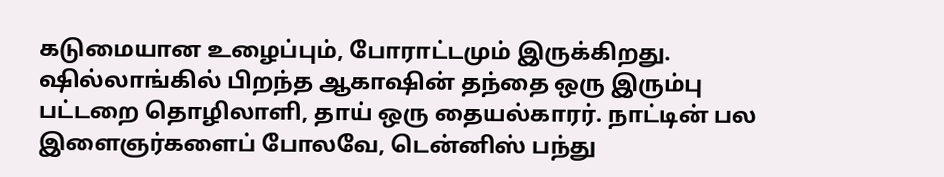கடுமையான உழைப்பும், போராட்டமும் இருக்கிறது. ஷில்லாங்கில் பிறந்த ஆகாஷின் தந்தை ஒரு இரும்பு பட்டறை தொழிலாளி, தாய் ஒரு தையல்காரர். நாட்டின் பல இளைஞர்களைப் போலவே, டென்னிஸ் பந்து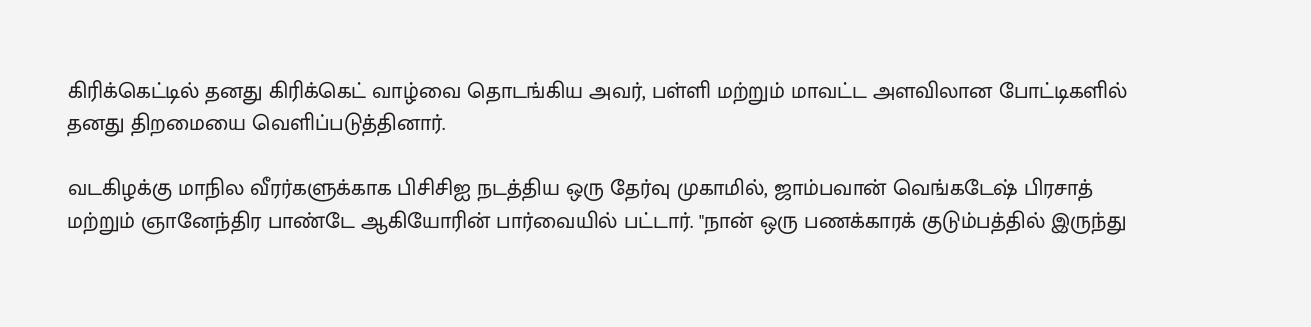கிரிக்கெட்டில் தனது கிரிக்கெட் வாழ்வை தொடங்கிய அவர், பள்ளி மற்றும் மாவட்ட அளவிலான போட்டிகளில் தனது திறமையை வெளிப்படுத்தினார்.

வடகிழக்கு மாநில வீரர்களுக்காக பிசிசிஐ நடத்திய ஒரு தேர்வு முகாமில், ஜாம்பவான் வெங்கடேஷ் பிரசாத் மற்றும் ஞானேந்திர பாண்டே ஆகியோரின் பார்வையில் பட்டார். "நான் ஒரு பணக்காரக் குடும்பத்தில் இருந்து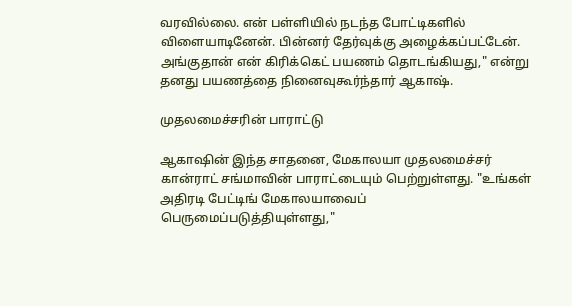வரவில்லை. என் பள்ளியில் நடந்த போட்டிகளில் விளையாடினேன். பின்னர் தேர்வுக்கு அழைக்கப்பட்டேன். அங்குதான் என் கிரிக்கெட் பயணம் தொடங்கியது," என்று தனது பயணத்தை நினைவுகூர்ந்தார் ஆகாஷ்.

முதலமைச்சரின் பாராட்டு

ஆகாஷின் இந்த சாதனை, மேகாலயா முதலமைச்சர் கான்ராட் சங்மாவின் பாராட்டையும் பெற்றுள்ளது. "உங்கள் அதிரடி பேட்டிங் மேகாலயாவைப் பெருமைப்படுத்தியுள்ளது,"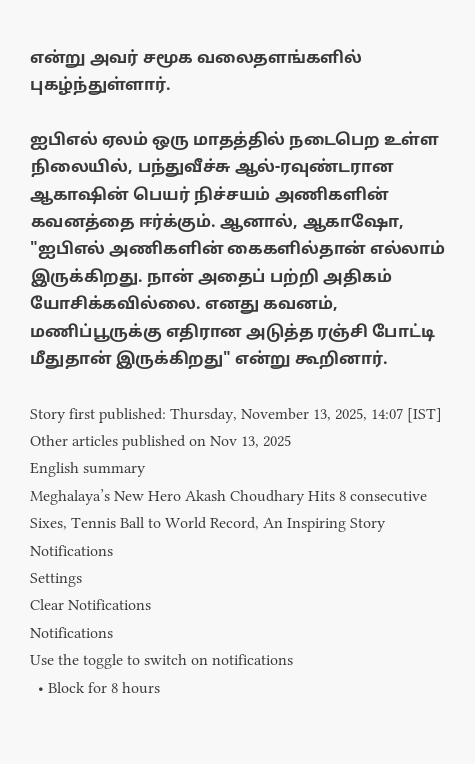என்று அவர் சமூக வலைதளங்களில் புகழ்ந்துள்ளார்.

ஐபிஎல் ஏலம் ஒரு மாதத்தில் நடைபெற உள்ள நிலையில், பந்துவீச்சு ஆல்-ரவுண்டரான ஆகாஷின் பெயர் நிச்சயம் அணிகளின் கவனத்தை ஈர்க்கும். ஆனால், ஆகாஷோ, "ஐபிஎல் அணிகளின் கைகளில்தான் எல்லாம் இருக்கிறது. நான் அதைப் பற்றி அதிகம் யோசிக்கவில்லை. எனது கவனம், மணிப்பூருக்கு எதிரான அடுத்த ரஞ்சி போட்டி மீதுதான் இருக்கிறது" என்று கூறினார்.

Story first published: Thursday, November 13, 2025, 14:07 [IST]
Other articles published on Nov 13, 2025
English summary
Meghalaya’s New Hero Akash Choudhary Hits 8 consecutive Sixes, Tennis Ball to World Record, An Inspiring Story
Notifications
Settings
Clear Notifications
Notifications
Use the toggle to switch on notifications
  • Block for 8 hours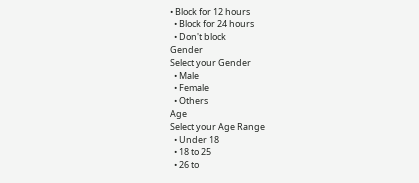• Block for 12 hours
  • Block for 24 hours
  • Don't block
Gender
Select your Gender
  • Male
  • Female
  • Others
Age
Select your Age Range
  • Under 18
  • 18 to 25
  • 26 to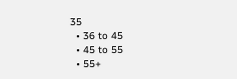35
  • 36 to 45
  • 45 to 55
  • 55+